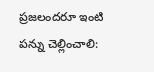ప్రజలందరూ ఇంటి పన్ను చెల్లించాలి: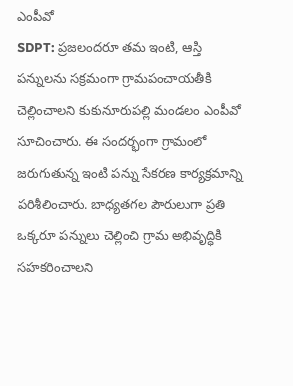ఎంపీవో
SDPT: ప్రజలందరూ తమ ఇంటి, ఆస్తి పన్నులను సక్రమంగా గ్రామపంచాయతీకి చెల్లించాలని కుకునూరుపల్లి మండలం ఎంపీవో సూచించారు. ఈ సందర్భంగా గ్రామంలో జరుగుతున్న ఇంటి పన్ను సేకరణ కార్యక్రమాన్ని పరిశీలించారు. బాధ్యతగల పౌరులుగా ప్రతి ఒక్కరూ పన్నులు చెల్లించి గ్రామ అభివృద్ధికి సహకరించాలని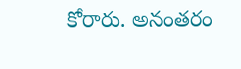కోరారు. అనంతరం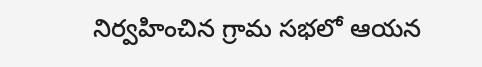నిర్వహించిన గ్రామ సభలో ఆయన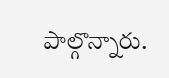పాల్గొన్నారు.